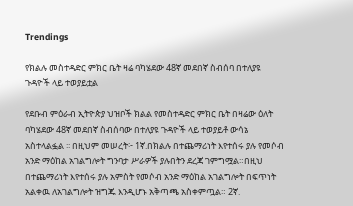Trendings

የክልሉ መስተዳድር ምክር ቤት ዛሬ ባካሄደው 48ኛ መደበኛ ስብሰባ በተለያዩ ጉዳዮች ላይ ተወያይቷል

የደቡብ ምዕራብ ኢትዮጵያ ህዝቦች ክልል የመስተዳድር ምክር ቤት በዛሬው ዕለት ባካሄደው 48ኛ መደበኛ ስብሰባው በተለያዩ ጉዳዮች ላይ ተወያይቶ ውሳኔ አስተላልፏል ፡፡ በዚህም መሠረት፦ 1ኛ.በክልሉ በተጨማሪነት እየተሰሩ ያሉ የመሶብ አንድ ማዕከል አገልግሎት ግንባታ ሥራዎች ያሉበትን ደረጃ ገምግሟል።በዚህ በተጨማሪነት እየተሰሩ ያሉ አምስት የመሶብ አንድ ማዕከል አገልግሎት በፍጥነት አልቀዉ ለአገልግሎት ዝግጁ እንዲሆኑ አቅጣጫ አስቀምጧል። 2ኛ.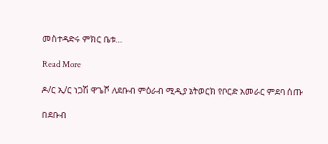መስተዳድሩ ምክር ቤቱ…

Read More

ዶ/ር ኢ/ር ነጋሽ ዋጌሾ ለደቡብ ምዕራብ ሚዲያ ኔትወርክ የቦርድ አመራር ምደባ ሰጡ

በደቡብ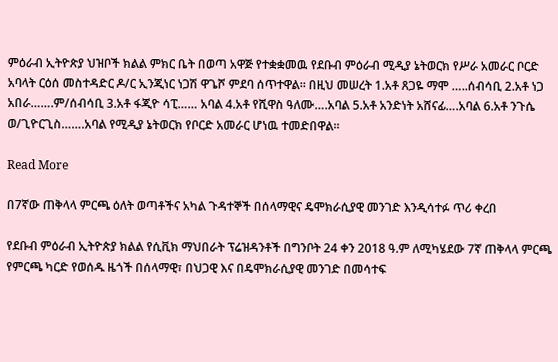ምዕራብ ኢትዮጵያ ህዝቦች ክልል ምክር ቤት በወጣ አዋጅ የተቋቋመዉ የደቡብ ምዕራብ ሚዲያ ኔትወርክ የሥራ አመራር ቦርድ አባላት ርዕሰ መስተዳድር ዶ/ር ኢንጂነር ነጋሽ ዋጌሾ ምደባ ሰጥተዋል። በዚህ መሠረት 1.አቶ ጸጋዬ ማሞ …..ሰብሳቢ 2.አቶ ነጋ አበራ…….ም/ሰብሳቢ 3.አቶ ፋጂዮ ሳፒ…… አባል 4.አቶ የሺዋስ ዓለሙ….አባል 5.አቶ አንድነት አሸናፊ….አባል 6.አቶ ንጉሴ ወ/ጊዮርጊስ…….አባል የሚዲያ ኔትወርክ የቦርድ አመራር ሆነዉ ተመድበዋል።

Read More

በ7ኛው ጠቅላላ ምርጫ ዕለት ወጣቶችና አካል ጉዳተኞች በሰላማዊና ዴሞክራሲያዊ መንገድ እንዲሳተፉ ጥሪ ቀረበ

የደቡብ ምዕራብ ኢትዮጵያ ክልል የሲቪክ ማህበራት ፕሬዝዳንቶች በግንቦት 24 ቀን 2018 ዓ.ም ለሚካሄደው 7ኛ ጠቅላላ ምርጫ የምርጫ ካርድ የወሰዱ ዜጎች በሰላማዊ፣ በህጋዊ እና በዴሞክራሲያዊ መንገድ በመሳተፍ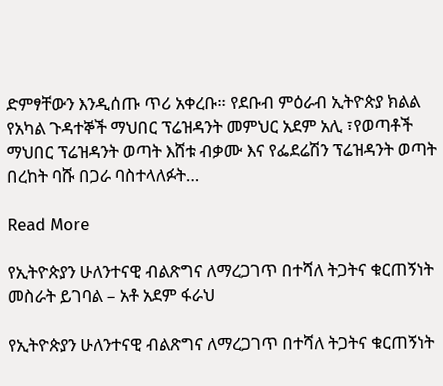ድምፃቸውን እንዲሰጡ ጥሪ አቀረቡ። የደቡብ ምዕራብ ኢትዮጵያ ክልል የአካል ጉዳተኞች ማህበር ፕሬዝዳንት መምህር አደም አሊ ፣የወጣቶች ማህበር ፕሬዝዳንት ወጣት እሸቱ ብቃሙ እና የፌደሬሽን ፕሬዝዳንት ወጣት በረከት ባሹ በጋራ ባስተላለፉት…

Read More

የኢትዮጵያን ሁለንተናዊ ብልጽግና ለማረጋገጥ በተሻለ ትጋትና ቁርጠኝነት መስራት ይገባል – አቶ አደም ፋራህ

የኢትዮጵያን ሁለንተናዊ ብልጽግና ለማረጋገጥ በተሻለ ትጋትና ቁርጠኝነት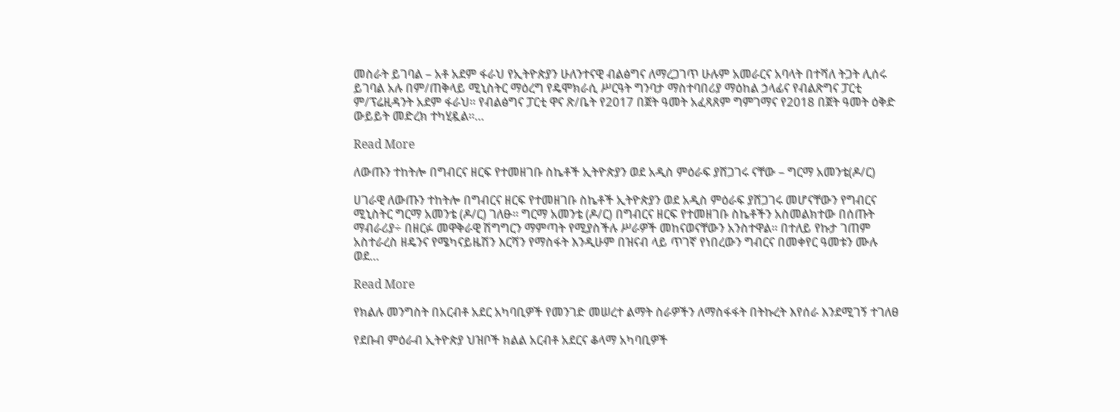መስራት ይገባል – አቶ አደም ፋራህ የኢትዮጵያን ሁለንተናዊ ብልፅግና ለማረጋገጥ ሁሉም አመራርና አባላት በተሻለ ትጋት ሊሰሩ ይገባል አሉ በም/ጠቅላይ ሚኒስትር ማዕረግ የዴሞክራሲ ሥርዓት ግንባታ ማስተባበሪያ ማዕከል ኃላፊና የብልጽግና ፓርቲ ም/ፕሬዚዳንት አደም ፋራህ፡፡ የብልፅግና ፓርቲ ዋና ጽ/ቤት የ2017 በጀት ዓመት አፈጻጸም ግምገማና የ2018 በጀት ዓመት ዕቅድ ውይይት መድረክ ተካሂዷል፡፡…

Read More

ለውጡን ተከትሎ በግብርና ዘርፍ የተመዘገቡ ስኬቶች ኢትዮጵያን ወደ አዲስ ምዕራፍ ያሸጋገሩ ናቸው – ግርማ አመንቴ(ዶ/ር)

ሀገራዊ ለውጡን ተከትሎ በግብርና ዘርፍ የተመዘገቡ ስኬቶች ኢትዮጵያን ወደ አዲስ ምዕራፍ ያሸጋገሩ መሆናቸውን የግብርና ሚኒስትር ግርማ አመንቴ (ዶ/ር) ገለፁ። ግርማ አመንቴ (ዶ/ር) በግብርና ዘርፍ የተመዘገቡ ስኬቶችን አስመልክተው በሰጡት ማብራሪያ÷ በዘርፉ መዋቅራዊ ሽግግርን ማምጣት የሚያስችሉ ሥራዎች መከናወናቸውን አንስተዋል። በተለይ የኩታ ገጠም አስተራረስ ዘዴንና የሜካናይዜሽን እርሻን የማስፋት እንዲሁም በዝናብ ላይ ጥገኛ የነበረውን ግብርና በመቀየር ዓመቱን ሙሉ ወደ…

Read More

የክልሉ መንግስት በአርብቶ አደር አካባቢዎች የመንገድ መሠረተ ልማት ስራዎችን ለማስፋፋት በትኩረት እየሰራ እንደሚገኝ ተገለፀ

የደቡብ ምዕራብ ኢትዮጵያ ህዝቦች ክልል አርብቶ አደርና ቆላማ አካባቢዎች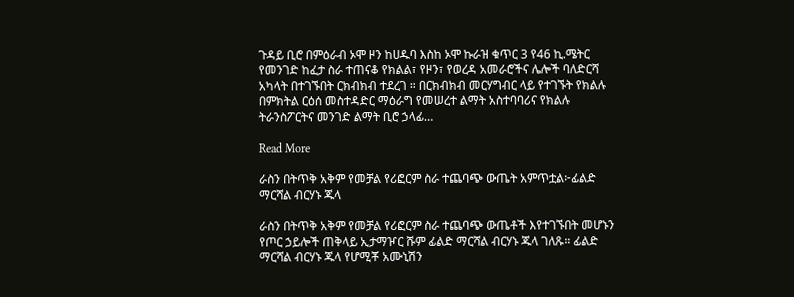ጉዳይ ቢሮ በምዕራብ ኦሞ ዞን ከሀዱባ እስከ ኦሞ ኩራዝ ቁጥር 3 የ46 ኪ.ሜትር የመንገድ ከፈታ ስራ ተጠናቆ የክልል፣ የዞን፣ የወረዳ አመራሮችና ሌሎች ባለድርሻ አካላት በተገኙበት ርክብክብ ተደረገ ። በርክብክብ መርሃግብር ላይ የተገኙት የክልሉ በምክትል ርዕሰ መስተዳድር ማዕራግ የመሠረተ ልማት አስተባባሪና የክልሉ ትራንስፖርትና መንገድ ልማት ቢሮ ኃላፊ…

Read More

ራስን በትጥቅ አቅም የመቻል የሪፎርም ስራ ተጨባጭ ውጤት አምጥቷል፦ፊልድ ማርሻል ብርሃኑ ጁላ

ራስን በትጥቅ አቅም የመቻል የሪፎርም ስራ ተጨባጭ ውጤቶች እየተገኙበት መሆኑን የጦር ኃይሎች ጠቅላይ ኢታማዦር ሹም ፊልድ ማርሻል ብርሃኑ ጁላ ገለጹ። ፊልድ ማርሻል ብርሃኑ ጁላ የሆሚቾ አሙኒሽን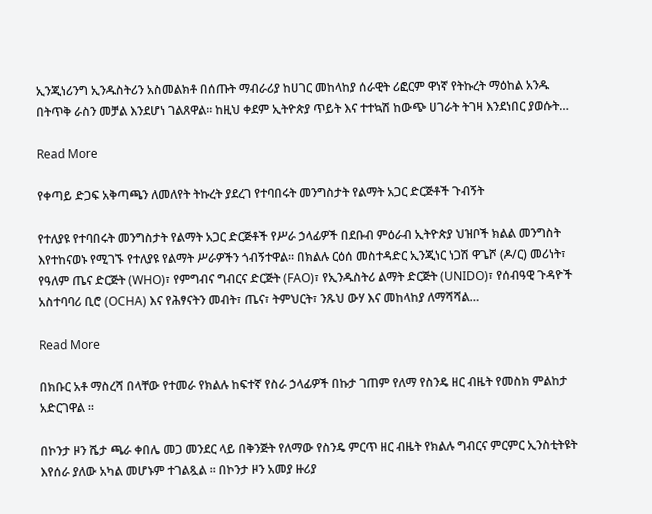ኢንጂነሪንግ ኢንዱስትሪን አስመልክቶ በሰጡት ማብራሪያ ከሀገር መከላከያ ሰራዊት ሪፎርም ዋነኛ የትኩረት ማዕከል አንዱ በትጥቅ ራስን መቻል እንደሆነ ገልጸዋል። ከዚህ ቀደም ኢትዮጵያ ጥይት እና ተተኳሽ ከውጭ ሀገራት ትገዛ እንደነበር ያወሱት…

Read More

የቀጣይ ድጋፍ አቅጣጫን ለመለየት ትኩረት ያደረገ የተባበሩት መንግስታት የልማት አጋር ድርጅቶች ጉብኝት

የተለያዩ የተባበሩት መንግስታት የልማት አጋር ድርጅቶች የሥራ ኃላፊዎች በደቡብ ምዕራብ ኢትዮጵያ ህዝቦች ክልል መንግስት እየተከናወኑ የሚገኙ የተለያዩ የልማት ሥራዎችን ጎብኝተዋል። በክልሉ ርዕሰ መስተዳድር ኢንጂነር ነጋሽ ዋጌሾ (ዶ/ር) መሪነት፣ የዓለም ጤና ድርጅት (WHO)፣ የምግብና ግብርና ድርጅት (FAO)፣ የኢንዱስትሪ ልማት ድርጅት (UNIDO)፣ የሰብዓዊ ጉዳዮች አስተባባሪ ቢሮ (OCHA) እና የሕፃናትን መብት፣ ጤና፣ ትምህርት፣ ንጹህ ውሃ እና መከላከያ ለማሻሻል…

Read More

በክቡር አቶ ማስረሻ በላቸው የተመራ የክልሉ ከፍተኛ የስራ ኃላፊዎች በኩታ ገጠም የለማ የስንዴ ዘር ብዜት የመስክ ምልከታ አድርገዋል ።

በኮንታ ዞን ሼታ ጫራ ቀበሌ መጋ መንደር ላይ በቅንጅት የለማው የስንዴ ምርጥ ዘር ብዜት የክልሉ ግብርና ምርምር ኢንስቲትዩት እየሰራ ያለው አካል መሆኑም ተገልጿል ። በኮንታ ዞን አመያ ዙሪያ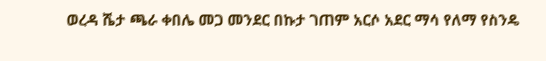ወረዳ ሼታ ጫራ ቀበሌ መጋ መንደር በኩታ ገጠም አርሶ አደር ማሳ የለማ የስንዴ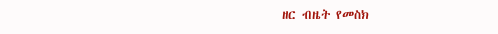ዘር ብዜት የመስክ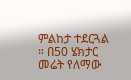ምልከታ ተደርጓል ። በ50 ሄክታር መሬት የለማው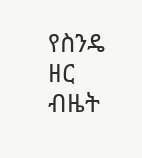የስንዴ ዘር ብዜት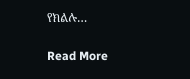የክልሉ…

Read More